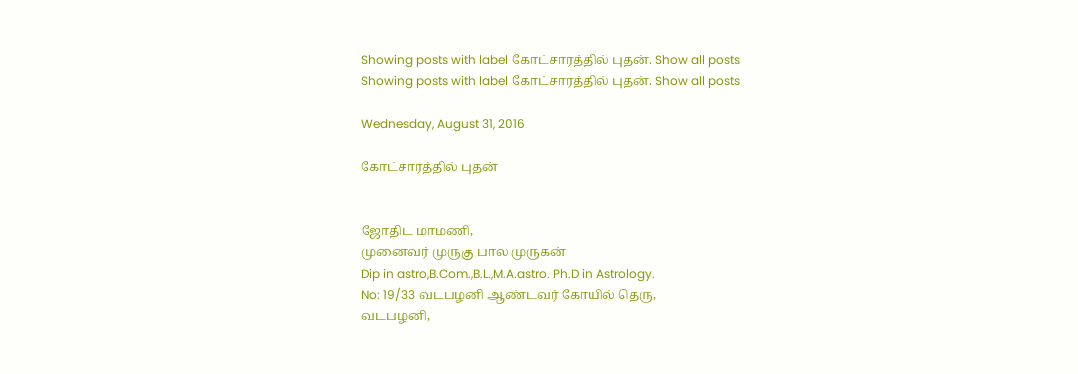Showing posts with label கோட்சாரத்தில் புதன். Show all posts
Showing posts with label கோட்சாரத்தில் புதன். Show all posts

Wednesday, August 31, 2016

கோட்சாரத்தில் புதன்


ஜோதிட மாமணி,
முனைவர் முருகு பால முருகன்
Dip in astro,B.Com.,B.L.,M.A.astro. Ph.D in Astrology.
No: 19/33 வடபழனி ஆண்டவர் கோயில் தெரு,
வடபழனி,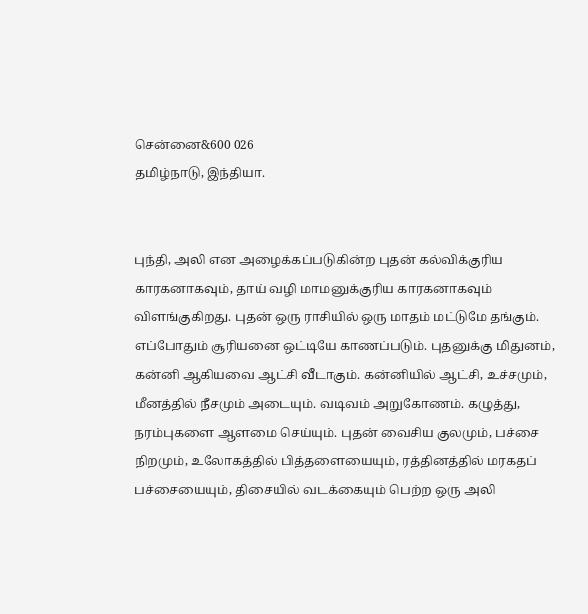சென்னை&600 026
தமிழ்நாடு, இந்தியா.


புந்தி, அலி என அழைக்கப்படுகின்ற புதன் கல்விக்குரிய காரகனாகவும், தாய் வழி மாமனுக்குரிய காரகனாகவும் விளங்குகிறது. புதன் ஒரு ராசியில் ஒரு மாதம் மட்டுமே தங்கும். எப்போதும் சூரியனை ஒட்டியே காணப்படும். புதனுக்கு மிதுனம், கன்னி ஆகியவை ஆட்சி வீடாகும். கன்னியில் ஆட்சி, உச்சமும், மீனத்தில் நீசமும் அடையும். வடிவம் அறுகோணம். கழுத்து, நரம்புகளை ஆளமை செய்யும். புதன் வைசிய குலமும், பச்சை நிறமும், உலோகத்தில் பித்தளையையும், ரத்தினத்தில் மரகதப் பச்சையையும், திசையில் வடக்கையும் பெற்ற ஒரு அலி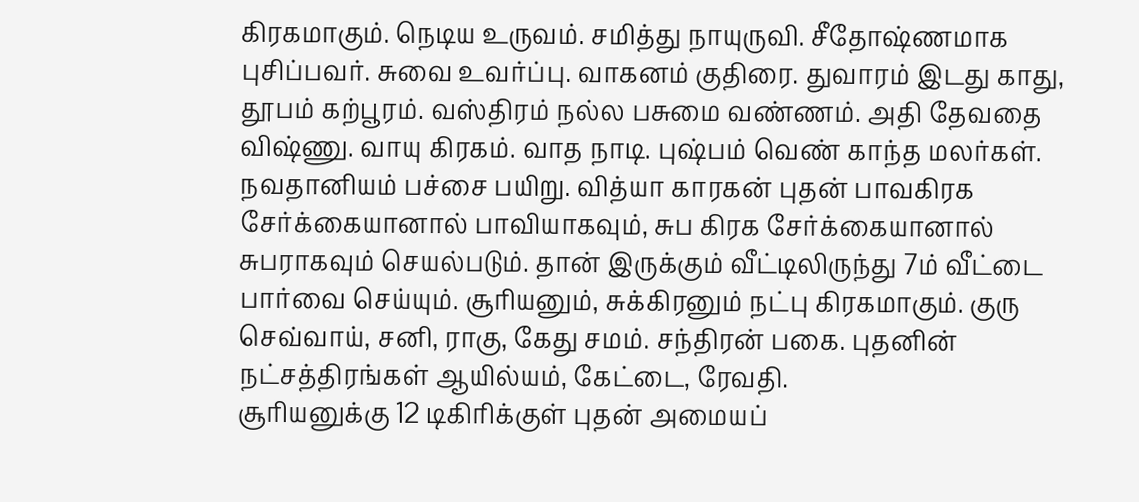கிரகமாகும். நெடிய உருவம். சமித்து நாயுருவி. சீதோஷ்ணமாக புசிப்பவர். சுவை உவர்ப்பு. வாகனம் குதிரை. துவாரம் இடது காது, தூபம் கற்பூரம். வஸ்திரம் நல்ல பசுமை வண்ணம். அதி தேவதை விஷ்ணு. வாயு கிரகம். வாத நாடி. புஷ்பம் வெண் காந்த மலர்கள். நவதானியம் பச்சை பயிறு. வித்யா காரகன் புதன் பாவகிரக சேர்க்கையானால் பாவியாகவும், சுப கிரக சேர்க்கையானால் சுபராகவும் செயல்படும். தான் இருக்கும் வீட்டிலிருந்து 7ம் வீட்டை பார்வை செய்யும். சூரியனும், சுக்கிரனும் நட்பு கிரகமாகும். குரு செவ்வாய், சனி, ராகு, கேது சமம். சந்திரன் பகை. புதனின் நட்சத்திரங்கள் ஆயில்யம், கேட்டை, ரேவதி.
சூரியனுக்கு 12 டிகிரிக்குள் புதன் அமையப்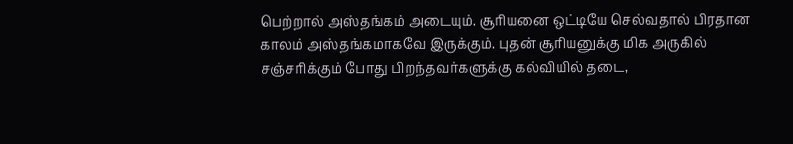பெற்றால் அஸ்தங்கம் அடையும். சூரியனை ஒட்டியே செல்வதால் பிரதான காலம் அஸ்தங்கமாகவே இருக்கும். புதன் சூரியனுக்கு மிக அருகில் சஞ்சரிக்கும் போது பிறந்தவர்களுக்கு கல்வியில் தடை,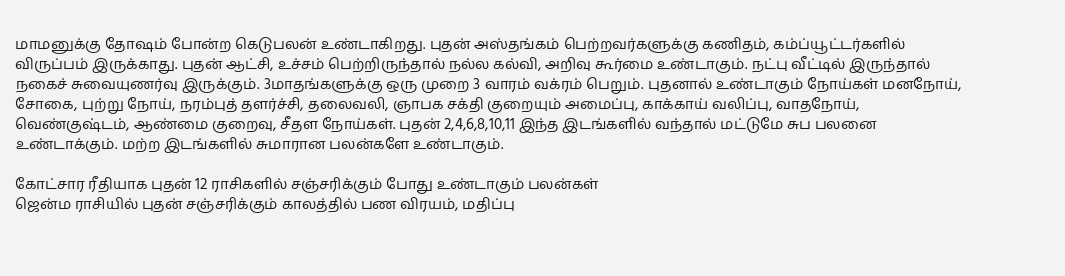மாமனுக்கு தோஷம் போன்ற கெடுபலன் உண்டாகிறது. புதன் அஸ்தங்கம் பெற்றவர்களுக்கு கணிதம், கம்ப்யூட்டர்களில் விருப்பம் இருக்காது. புதன் ஆட்சி, உச்சம் பெற்றிருந்தால் நல்ல கல்வி, அறிவு கூர்மை உண்டாகும். நட்பு வீட்டில் இருந்தால் நகைச் சுவையுணர்வு இருக்கும். 3மாதங்களுக்கு ஒரு முறை 3 வாரம் வக்ரம் பெறும். புதனால் உண்டாகும் நோய்கள் மனநோய், சோகை, புற்று நோய், நரம்புத் தளர்ச்சி, தலைவலி, ஞாபக சக்தி குறையும் அமைப்பு, காக்காய் வலிப்பு, வாதநோய், வெண்குஷ்டம், ஆண்மை குறைவு, சீதள நோய்கள். புதன் 2,4,6,8,10,11 இந்த இடங்களில் வந்தால் மட்டுமே சுப பலனை உண்டாக்கும். மற்ற இடங்களில் சுமாரான பலன்களே உண்டாகும்.

கோட்சார ரீதியாக புதன் 12 ராசிகளில் சஞ்சரிக்கும் போது உண்டாகும் பலன்கள்
ஜென்ம ராசியில் புதன் சஞ்சரிக்கும் காலத்தில் பண விரயம், மதிப்பு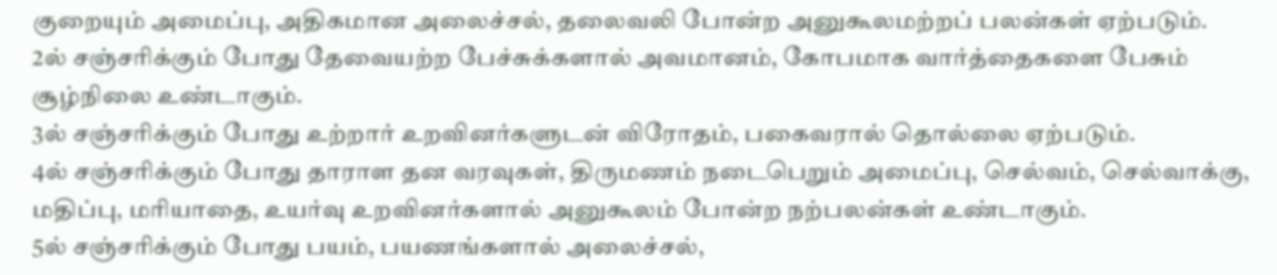குறையும் அமைப்பு, அதிகமான அலைச்சல், தலைவலி போன்ற அனுகூலமற்றப் பலன்கள் ஏற்படும்.
2ல் சஞ்சரிக்கும் போது தேவையற்ற பேச்சுக்களால் அவமானம், கோபமாக வார்த்தைகளை பேசும் சூழ்நிலை உண்டாகும்.
3ல் சஞ்சரிக்கும் போது உற்றார் உறவினர்களுடன் விரோதம், பகைவரால் தொல்லை ஏற்படும்.
4ல் சஞ்சரிக்கும் போது தாராள தன வரவுகள், திருமணம் நடைபெறும் அமைப்பு, செல்வம், செல்வாக்கு, மதிப்பு, மரியாதை, உயர்வு உறவினர்களால் அனுகூலம் போன்ற நற்பலன்கள் உண்டாகும்.
5ல் சஞ்சரிக்கும் போது பயம், பயணங்களால் அலைச்சல்,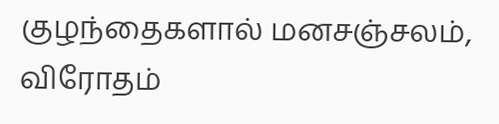குழந்தைகளால் மனசஞ்சலம், விரோதம்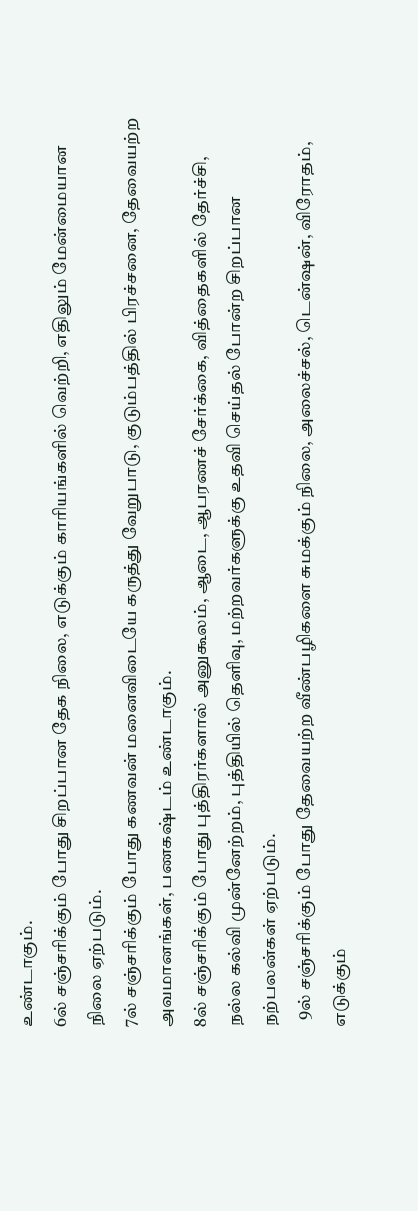உண்டாகும்.
6ல் சஞ்சரிக்கும் போது சிறப்பான தேக நிலை, எடுக்கும் காரியங்களில் வெற்றி, எதிலும் மேன்மையான நிலை ஏற்படும்.
7ல் சஞ்சரிக்கும் போது கணவன் மனைவிடையே கருத்து வேறுபாடு, குடும்பத்தில் பிரச்சனை, தேவையற்ற அவமானங்கள், பணகஷ்டம் உண்டாகும்.
8ல் சஞ்சரிக்கும் போது புத்திரர்களால் அனுகூலம், ஆடை, ஆபரணச் சேர்க்கை, வித்தைகளில் தேர்ச்சி, நல்ல கல்வி முன்னேற்றம், புத்தியில் தெளிவு, மற்றவர்களுக்கு உதவி செய்தல் போன்ற சிறப்பான நற்பலன்கள் ஏற்படும்.
  9ல் சஞ்சரிக்கும் போது தேவையற்ற வீண்பழிகளை சுமக்கும் நிலை, அலைச்சல், டென்ஷன், விரோதம், எடுக்கும்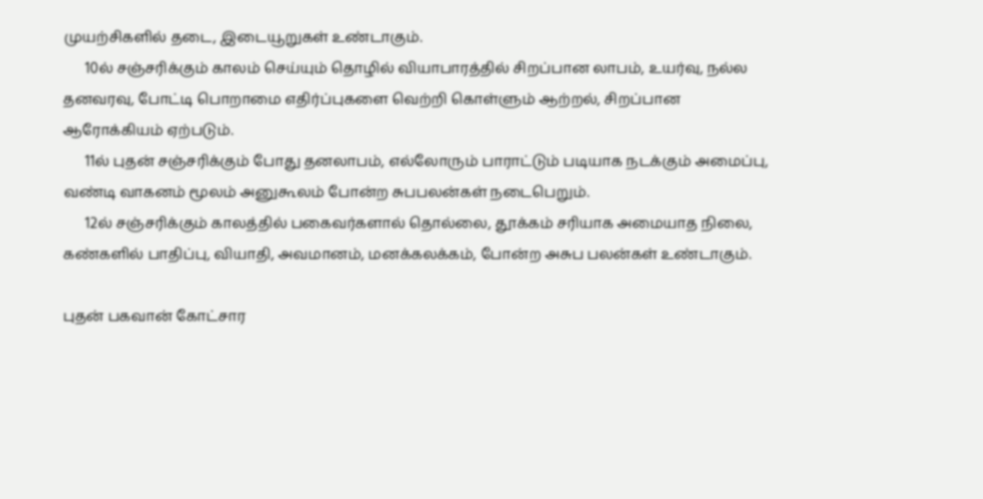முயற்சிகளில் தடை, இடையூறுகள் உண்டாகும்.
      10ல் சஞ்சரிக்கும் காலம் செய்யும் தொழில் வியாபாரத்தில் சிறப்பான லாபம், உயர்வு, நல்ல தனவரவு, போட்டி பொறாமை எதிர்ப்புகளை வெற்றி கொள்ளும் ஆற்றல், சிறப்பான ஆரோக்கியம் ஏற்படும்.
      11ல் புதன் சஞ்சரிக்கும் போது தனலாபம், எல்லோரும் பாராட்டும் படியாக நடக்கும் அமைப்பு, வண்டி வாகனம் மூலம் அனுகூலம் போன்ற சுபபலன்கள் நடைபெறும்.
      12ல் சஞ்சரிக்கும் காலத்தில் பகைவர்களால் தொல்லை, தூக்கம் சரியாக அமையாத நிலை, கண்களில் பாதிப்பு, வியாதி, அவமானம், மனக்கலக்கம், போன்ற அசுப பலன்கள் உண்டாகும்.

புதன் பகவான் கோட்சார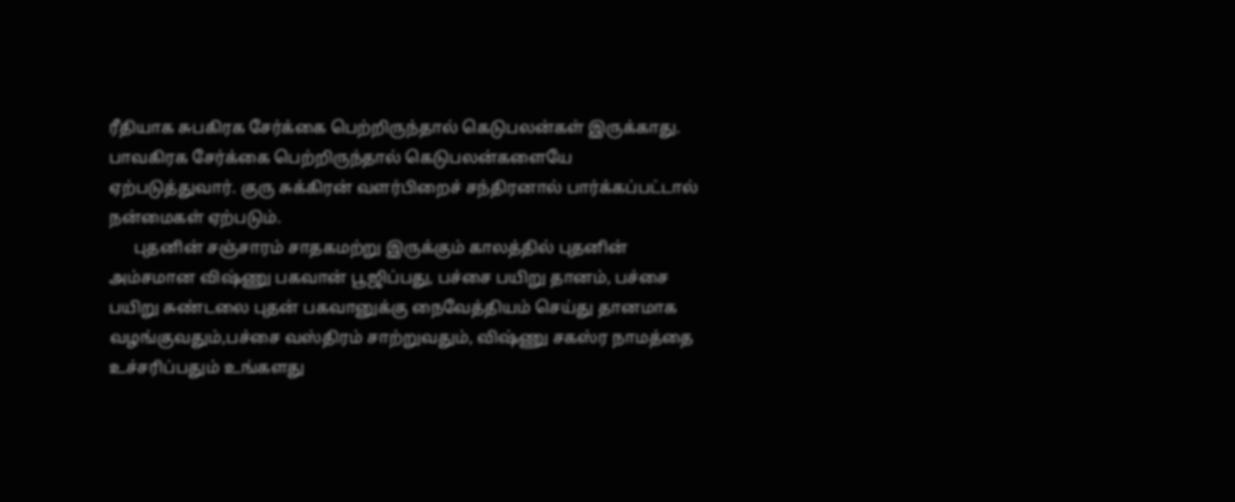ரீதியாக சுபகிரக சேர்க்கை பெற்றிருந்தால் கெடுபலன்கள் இருக்காது. பாவகிரக சேர்க்கை பெற்றிருந்தால் கெடுபலன்களையே ஏற்படுத்துவார். குரு சுக்கிரன் வளர்பிறைச் சந்திரனால் பார்க்கப்பட்டால் நன்மைகள் ஏற்படும்.
      புதனின் சஞ்சாரம் சாதகமற்று இருக்கும் காலத்தில் புதனின் அம்சமான விஷ்ணு பகவான் பூஜிப்பது, பச்சை பயிறு தானம், பச்சை பயிறு சுண்டலை புதன் பகவானுக்கு நைவேத்தியம் செய்து தானமாக வழங்குவதும்,பச்சை வஸ்திரம் சாற்றுவதும், விஷ்ணு சகஸ்ர நாமத்தை உச்சரிப்பதும் உங்களது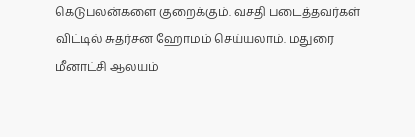கெடுபலன்களை குறைக்கும். வசதி படைத்தவர்கள் விட்டில் சுதர்சன ஹோமம் செய்யலாம். மதுரை மீனாட்சி ஆலயம்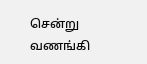சென்று வணங்கி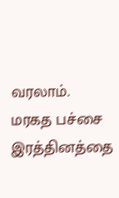வரலாம். மரகத பச்சை இரத்தினத்தை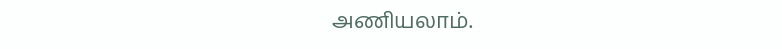அணியலாம்.